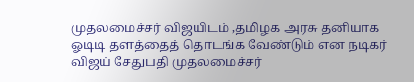முதலமைச்சர் விஜயிடம் ,தமிழக அரசு தனியாக ஓடிடி தளத்தைத் தொடங்க வேண்டும் என நடிகர் விஜய் சேதுபதி முதலமைச்சர்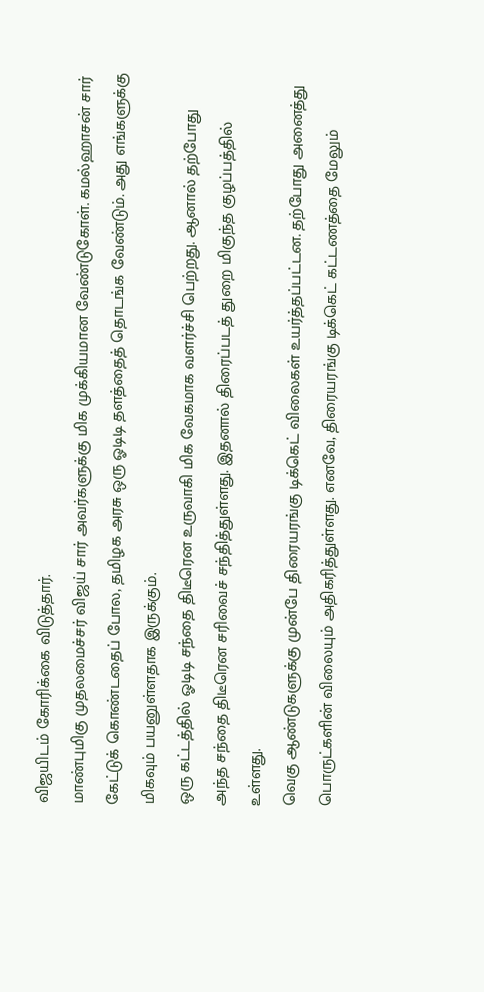விஜயிடம் கோரிக்கை விடுத்தார்.
மாண்புமிகு முதலமைச்சர் விஜய் சார் அவர்களுக்கு மிக முக்கியமான வேண்டுகோள். கமல்ஹாசன் சார் கேட்டுக் கொண்டதைப் போல, தமிழக அரசு ஒரு ஓடிடி தளத்தைத் தொடங்க வேண்டும். அது எங்களுக்கு மிகவும் பயனுள்ளதாக இருக்கும்.
ஒரு கட்டத்தில் ஓடிடி சந்தை திடீரென உருவாகி மிக வேகமாக வளர்ச்சி பெற்றது. ஆனால் தற்போது அந்த சந்தை திடீரென சரிவைச் சந்தித்துள்ளது. இதனால் திரைப்படத் துறை மிகுந்த குழப்பத்தில் உள்ளது.
வெகு ஆண்டுகளுக்கு முன்பே திரையரங்கு டிக்கெட் விலைகள் உயர்த்தப்பட்டன. தற்போது அனைத்து பொருட்களின் விலையும் அதிகரித்துள்ளது. எனவே, திரையரங்கு டிக்கெட் கட்டணத்தை மேலும்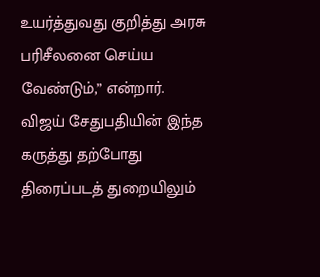உயர்த்துவது குறித்து அரசு பரிசீலனை செய்ய வேண்டும்,” என்றார்.
விஜய் சேதுபதியின் இந்த கருத்து தற்போது திரைப்படத் துறையிலும்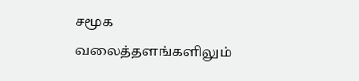சமூக வலைத்தளங்களிலும்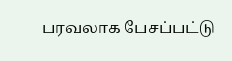பரவலாக பேசப்பட்டு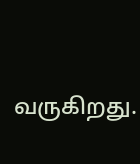வருகிறது.